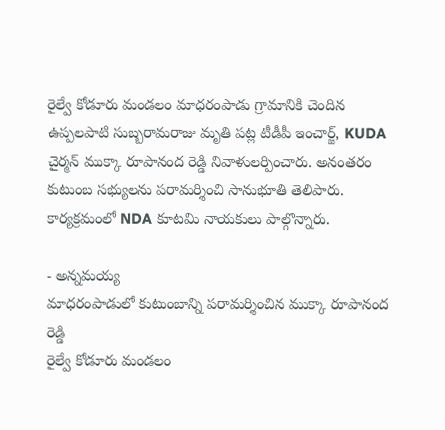రైల్వే కోడూరు మండలం మాధరంపాడు గ్రామానికి చెందిన ఉప్పలపాటి సుబ్బరామరాజు మృతి పట్ల టీడీపీ ఇంచార్జ్, KUDA చైర్మన్ ముక్కా రూపానంద రెడ్డి నివాళులర్పించారు. అనంతరం కుటుంబ సభ్యులను పరామర్శించి సానుభూతి తెలిపారు. కార్యక్రమంలో NDA కూటమి నాయకులు పాల్గొన్నారు.

- అన్నమయ్య
మాధరంపాడులో కుటుంబాన్ని పరామర్శించిన ముక్కా రూపానంద రెడ్డి
రైల్వే కోడూరు మండలం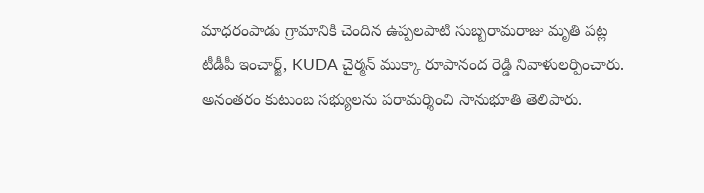మాధరంపాడు గ్రామానికి చెందిన ఉప్పలపాటి సుబ్బరామరాజు మృతి పట్ల టీడీపీ ఇంచార్జ్, KUDA చైర్మన్ ముక్కా రూపానంద రెడ్డి నివాళులర్పించారు. అనంతరం కుటుంబ సభ్యులను పరామర్శించి సానుభూతి తెలిపారు.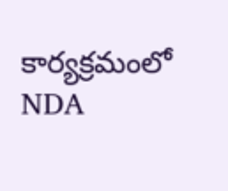కార్యక్రమంలో NDA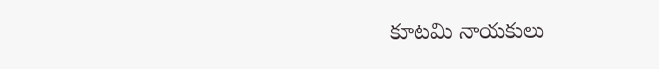కూటమి నాయకులు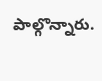పాల్గొన్నారు.